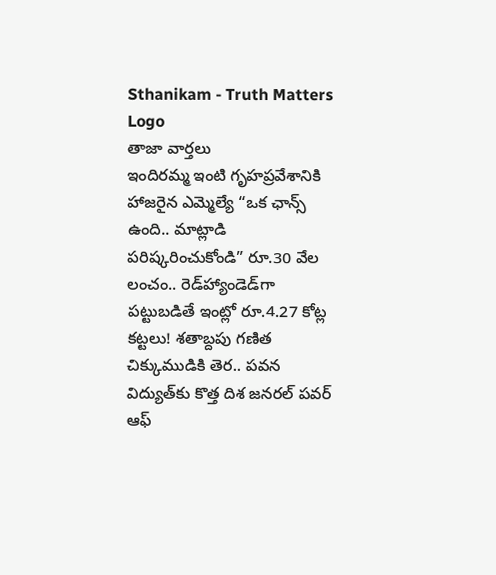Sthanikam - Truth Matters
Logo
తాజా వార్తలు
ఇందిరమ్మ ఇంటి గృహప్రవేశానికి హాజరైన ఎమ్మెల్యే “ఒక ఛాన్స్‌ ఉంది.. మాట్లాడి పరిష్కరించుకోండి” రూ.30 వేల లంచం.. రెడ్‌హ్యాండెడ్‌గా పట్టుబడితే ఇంట్లో రూ.4.27 కోట్ల కట్టలు! శతాబ్దపు గణిత చిక్కుముడికి తెర.. పవన విద్యుత్‌కు కొత్త దిశ జనరల్ పవర్ ఆఫ్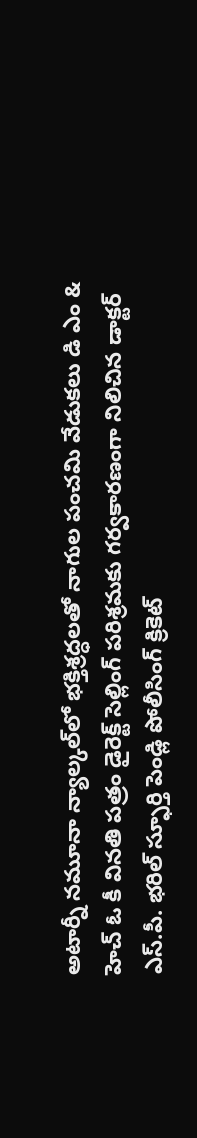అటార్నీ నమూనా న్యాల్కల్‌లో భక్తిశ్రద్ధలతో నాగుల పంచమి వేడుకలు డి ఎం & హెచ్ ఓ కీ వినతి పత్రం డైరెక్ట్ సెల్లింగ్ పరిశ్రమకు గర్వకారణంగా నిలిచిన డాక్టర్ ఎస్.పీ. భరిల్ స్ఫూర్తి పెండ్లి పోలీసింగ్ క్రికెట్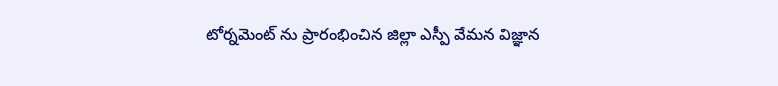టోర్నమెంట్ ను ప్రారంభించిన జిల్లా ఎస్పీ వేమన విజ్ఞాన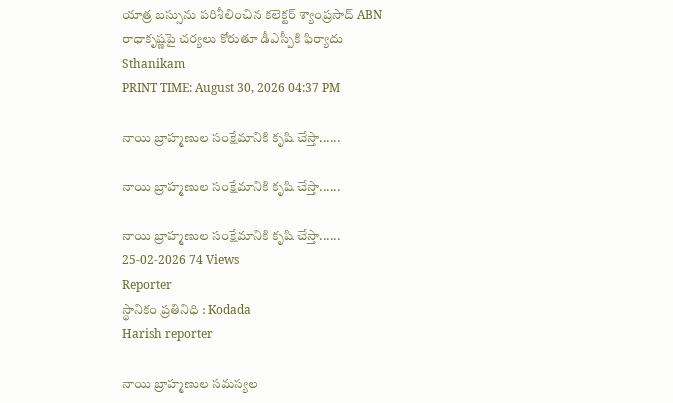యాత్ర బస్సును పరిశీలించిన కలెక్టర్ శ్యాంప్రసాద్ ABN రాధాకృష్ణపై చర్యలు కోరుతూ డీఎస్పీకి ఫిర్యాదు
Sthanikam
PRINT TIME: August 30, 2026 04:37 PM

నాయి బ్రాహ్మణుల సంక్షేమానికి కృషి చేస్తా......

నాయి బ్రాహ్మణుల సంక్షేమానికి కృషి చేస్తా......

నాయి బ్రాహ్మణుల సంక్షేమానికి కృషి చేస్తా......
25-02-2026 74 Views
Reporter
స్థానికం ప్రతినిధి : Kodada
Harish reporter

నాయి బ్రాహ్మణుల సమస్యల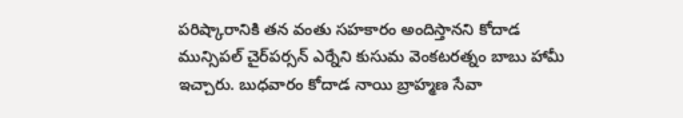పరిష్కారానికి తన వంతు సహకారం అందిస్తానని కోదాడ మున్సిపల్ చైర్‌పర్సన్ ఎర్నేని కుసుమ వెంకటరత్నం బాబు హామీ ఇచ్చారు. బుధవారం కోదాడ నాయి బ్రాహ్మణ సేవా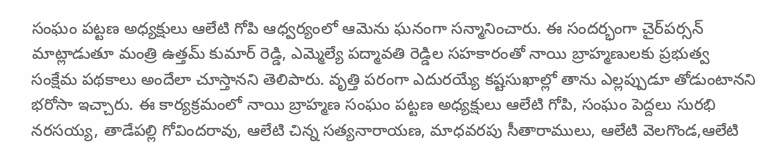సంఘం పట్టణ అధ్యక్షులు ఆలేటి గోపి ఆధ్వర్యంలో ఆమెను ఘనంగా సన్మానించారు. ఈ సందర్భంగా చైర్‌పర్సన్ మాట్లాడుతూ మంత్రి ఉత్తమ్ కుమార్ రెడ్డి, ఎమ్మెల్యే పద్మావతి రెడ్డిల సహకారంతో నాయి బ్రాహ్మణులకు ప్రభుత్వ సంక్షేమ పథకాలు అందేలా చూస్తానని తెలిపారు. వృత్తి పరంగా ఎదురయ్యే కష్టసుఖాల్లో తాను ఎల్లప్పుడూ తోడుంటానని భరోసా ఇచ్చారు. ఈ కార్యక్రమంలో నాయి బ్రాహ్మణ సంఘం పట్టణ అధ్యక్షులు ఆలేటి గోపి, సంఘం పెద్దలు సురభి నరసయ్య, తాడేపల్లి గోవిందరావు, ఆలేటి చిన్న సత్యనారాయణ, మాధవరపు సీతారాములు, ఆలేటి వెలగొండ,ఆలేటి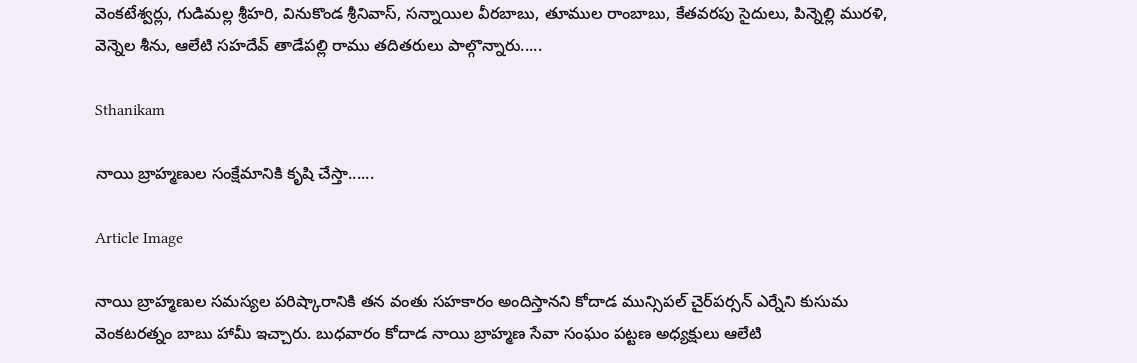వెంకటేశ్వర్లు, గుడిమల్ల శ్రీహరి, వినుకొండ శ్రీనివాస్, సన్నాయిల వీరబాబు, తూముల రాంబాబు, కేతవరపు సైదులు, పిన్నెల్లి మురళి, వెన్నెల శీను, ఆలేటి సహదేవ్ తాడేపల్లి రాము తదితరులు పాల్గొన్నారు.....

Sthanikam

నాయి బ్రాహ్మణుల సంక్షేమానికి కృషి చేస్తా......

Article Image

నాయి బ్రాహ్మణుల సమస్యల పరిష్కారానికి తన వంతు సహకారం అందిస్తానని కోదాడ మున్సిపల్ చైర్‌పర్సన్ ఎర్నేని కుసుమ వెంకటరత్నం బాబు హామీ ఇచ్చారు. బుధవారం కోదాడ నాయి బ్రాహ్మణ సేవా సంఘం పట్టణ అధ్యక్షులు ఆలేటి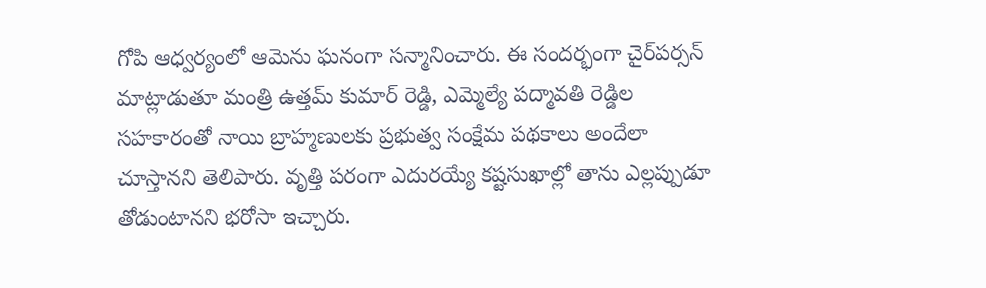గోపి ఆధ్వర్యంలో ఆమెను ఘనంగా సన్మానించారు. ఈ సందర్భంగా చైర్‌పర్సన్ మాట్లాడుతూ మంత్రి ఉత్తమ్ కుమార్ రెడ్డి, ఎమ్మెల్యే పద్మావతి రెడ్డిల సహకారంతో నాయి బ్రాహ్మణులకు ప్రభుత్వ సంక్షేమ పథకాలు అందేలా చూస్తానని తెలిపారు. వృత్తి పరంగా ఎదురయ్యే కష్టసుఖాల్లో తాను ఎల్లప్పుడూ తోడుంటానని భరోసా ఇచ్చారు.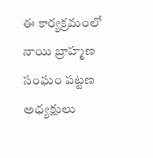ఈ కార్యక్రమంలో నాయి బ్రాహ్మణ సంఘం పట్టణ అధ్యక్షులు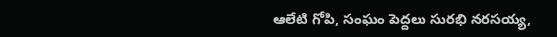ఆలేటి గోపి, సంఘం పెద్దలు సురభి నరసయ్య,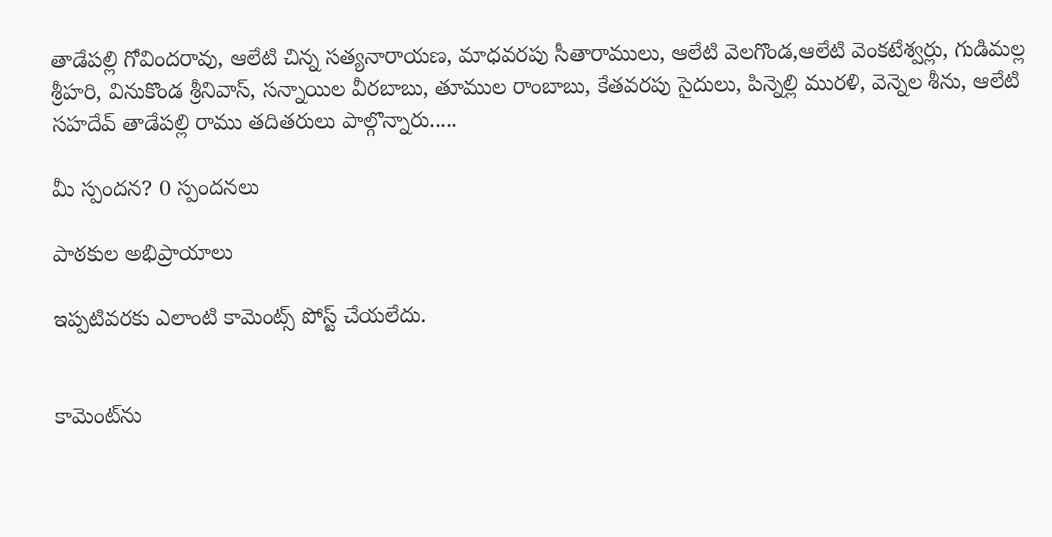తాడేపల్లి గోవిందరావు, ఆలేటి చిన్న సత్యనారాయణ, మాధవరపు సీతారాములు, ఆలేటి వెలగొండ,ఆలేటి వెంకటేశ్వర్లు, గుడిమల్ల శ్రీహరి, వినుకొండ శ్రీనివాస్, సన్నాయిల వీరబాబు, తూముల రాంబాబు, కేతవరపు సైదులు, పిన్నెల్లి మురళి, వెన్నెల శీను, ఆలేటి సహదేవ్ తాడేపల్లి రాము తదితరులు పాల్గొన్నారు.....

మీ స్పందన? 0 స్పందనలు

పాఠకుల అభిప్రాయాలు

ఇప్పటివరకు ఎలాంటి కామెంట్స్ పోస్ట్ చేయలేదు.


కామెంట్‌ను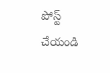పోస్ట్ చేయండి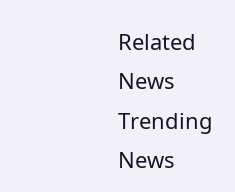Related News
Trending News